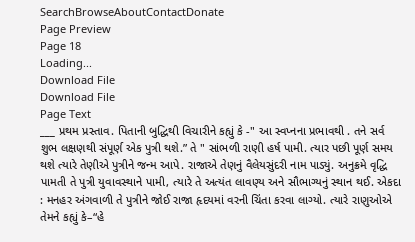SearchBrowseAboutContactDonate
Page Preview
Page 18
Loading...
Download File
Download File
Page Text
___ પ્રથમ પ્રસ્તાવ. પિતાની બુદ્ધિથી વિચારીને કહ્યું કે -" આ સ્વપ્નના પ્રભાવથી . તને સર્વ શુભ લક્ષણથી સંપૂર્ણ એક પુત્રી થશે.” તે " સાંભળી રાણી હર્ષ પામી. ત્યાર પછી પૂર્ણ સમય થશે ત્યારે તેણીએ પુત્રીને જન્મ આપે. રાજાએ તેણનું વૈલેયસુંદરી નામ પાડ્યું. અનુક્રમે વૃદ્ધિ પામતી તે પુત્રી યુવાવસ્થાને પામી, ત્યારે તે અત્યંત લાવણ્ય અને સૌભાગ્યનું સ્થાન થઈ. એકદા : મનહર અંગવાળી તે પુત્રીને જોઈ રાજા હૃદયમાં વરની ચિંતા કરવા લાગ્યો. ત્યારે રાણુઓએ તેમને કહ્યું કે–“હે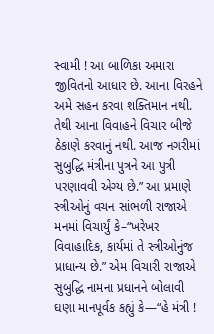સ્વામી ! આ બાળિકા અમારા જીવિતનો આધાર છે. આના વિરહને અમે સહન કરવા શક્તિમાન નથી. તેથી આના વિવાહને વિચાર બીજે ઠેકાણે કરવાનું નથી. આજ નગરીમાં સુબુદ્ધિ મંત્રીના પુત્રને આ પુત્રી પરણાવવી એગ્ય છે.” આ પ્રમાણે સ્ત્રીઓનું વચન સાંભળી રાજાએ મનમાં વિચાર્યું કે–“ખરેખર વિવાહાદિક, કાર્યમાં તે સ્ત્રીઓનુંજ પ્રાધાન્ય છે.” એમ વિચારી રાજાએ સુબુદ્ધિ નામના પ્રધાનને બોલાવી ઘણા માનપૂર્વક કહ્યું કે—“હે મંત્રી !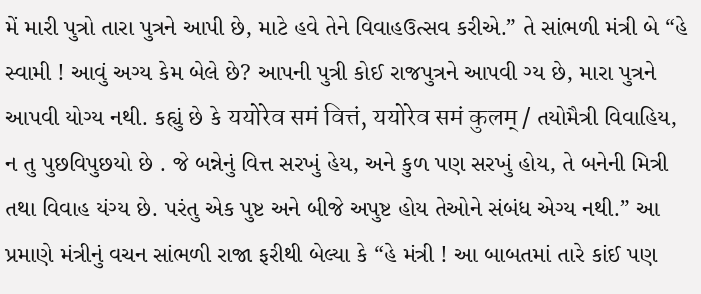મેં મારી પુત્રો તારા પુત્રને આપી છે, માટે હવે તેને વિવાહઉત્સવ કરીએ.” તે સાંભળી મંત્રી બે “હે સ્વામી ! આવું અગ્ય કેમ બેલે છે? આપની પુત્રી કોઈ રાજપુત્રને આપવી ગ્ય છે, મારા પુત્રને આપવી યોગ્ય નથી. કહ્યું છે કે ययोरेव समं वित्तं, ययोरेव समं कुलम् / તયોમૈત્રી વિવાહિય, ન તુ પુછવિપુછયો છે . જે બન્નેનું વિત્ત સરખું હેય, અને કુળ પણ સરખું હોય, તે બનેની મિત્રી તથા વિવાહ યંગ્ય છે. પરંતુ એક પુષ્ટ અને બીજે અપુષ્ટ હોય તેઓને સંબંધ એગ્ય નથી.” આ પ્રમાણે મંત્રીનું વચન સાંભળી રાજા ફરીથી બેલ્યા કે “હે મંત્રી ! આ બાબતમાં તારે કાંઈ પણ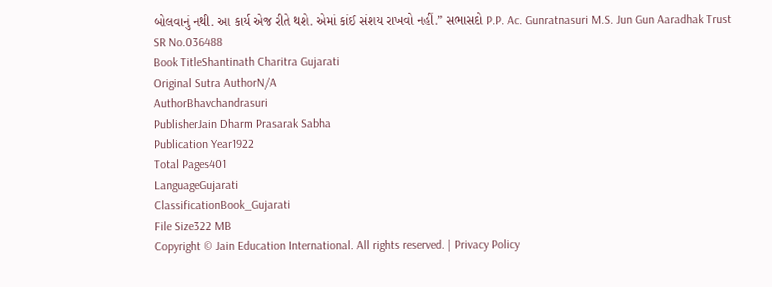બોલવાનું નથી. આ કાર્ય એજ રીતે થશે. એમાં કાંઈ સંશય રાખવો નહીં.” સભાસદો P.P. Ac. Gunratnasuri M.S. Jun Gun Aaradhak Trust
SR No.036488
Book TitleShantinath Charitra Gujarati
Original Sutra AuthorN/A
AuthorBhavchandrasuri
PublisherJain Dharm Prasarak Sabha
Publication Year1922
Total Pages401
LanguageGujarati
ClassificationBook_Gujarati
File Size322 MB
Copyright © Jain Education International. All rights reserved. | Privacy Policy